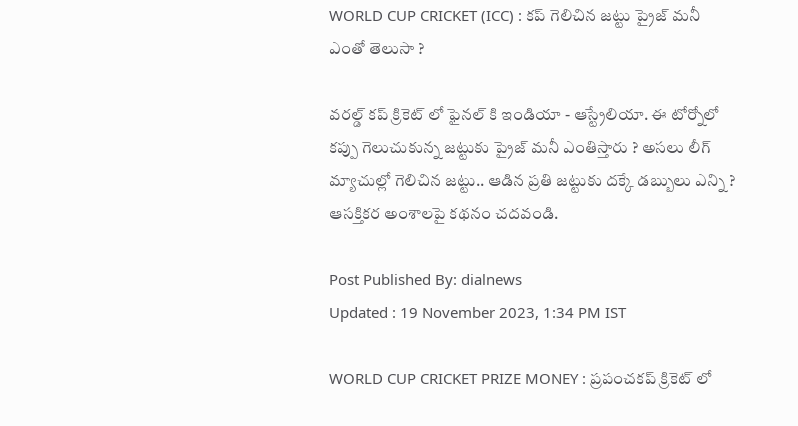WORLD CUP CRICKET (ICC) : కప్ గెలిచిన జట్టు ప్రైజ్ మనీ ఎంతో తెలుసా ?

వరల్డ్ కప్ క్రికెట్ లో ఫైనల్ కి ఇండియా - ఆస్ట్రేలియా. ఈ టోర్నోలో కప్పు గెలుచుకున్న జట్టుకు ప్రైజ్ మనీ ఎంతిస్తారు ? అసలు లీగ్ మ్యాచుల్లో గెలిచిన జట్టు.. ఆడిన ప్రతి జట్టుకు దక్కే డబ్బులు ఎన్ని ? ఆసక్తికర అంశాలపై కథనం చదవండి.

Post Published By: dialnews
Updated : 19 November 2023, 1:34 PM IST

WORLD CUP CRICKET PRIZE MONEY : ప్రపంచకప్‌ క్రికెట్ లో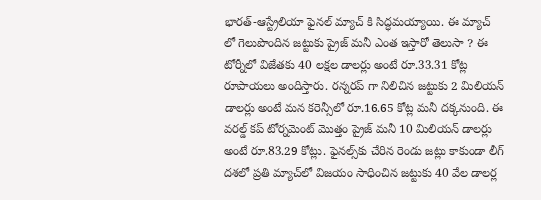భారత్‌-ఆస్ట్రేలియా ఫైనల్ మ్యాచ్ కి సిద్ధమయ్యాయి. ఈ మ్యాచ్ లో గెలుపొందిన జట్టుకు ప్రైజ్‌ మనీ ఎంత ఇస్తారో తెలుసా ? ఈ టోర్నీలో విజేతకు 40 లక్షల డాలర్లు అంటే రూ.33.31 కోట్ల రూపాయలు అందిస్తారు. రన్నరప్‌ గా నిలిచిన జట్టుకు 2 మిలియన్‌ డాలర్లు అంటే మన కరెన్సీలో రూ.16.65 కోట్ల మనీ దక్కనుంది. ఈ వరల్డ్ కప్ టోర్నమెంట్‌ మొత్తం ప్రైజ్ మనీ 10 మిలియన్‌ డాలర్లు అంటే రూ.83.29 కోట్లు. ఫైనల్స్‌కు చేరిన రెండు జట్లు కాకుండా లీగ్‌ దశలో ప్రతి మ్యాచ్‌లో విజయం సాధించిన జట్టుకు 40 వేల డాలర్ల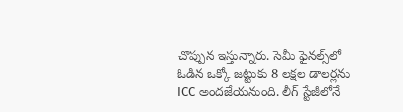చొప్పున ఇస్తున్నారు. సెమీ ఫైనల్స్‌లో ఓడిన ఒక్కో జట్టుకు 8 లక్షల డాలర్లను ICC అందజేయనుంది. లీగ్‌ స్టేజీలోనే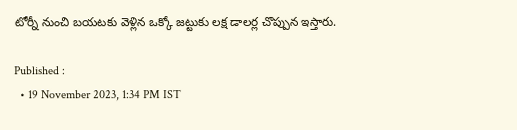టోర్నీ నుంచి బయటకు వెళ్లిన ఒక్కో జట్టుకు లక్ష డాలర్ల చొప్పున ఇస్తారు.

Published :
  • 19 November 2023, 1:34 PM IST